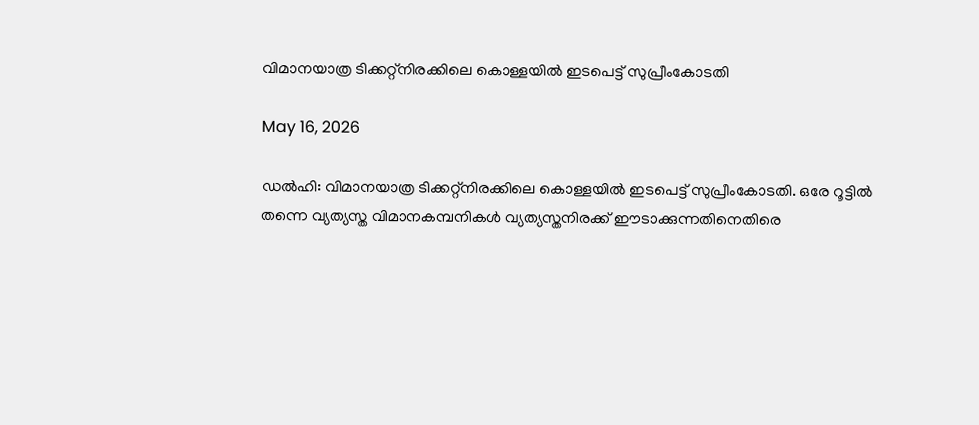വിമാനയാത്ര ടിക്കറ്റ്നിരക്കിലെ കൊള്ളയില്‍ ഇടപെട്ട് സുപ്രീംകോടതി

May 16, 2026

ഡല്‍ഹി: വിമാനയാത്ര ടിക്കറ്റ്നിരക്കിലെ കൊള്ളയില്‍ ഇടപെട്ട് സുപ്രീംകോടതി. ഒരേ റൂട്ടില്‍ തന്നെ വ്യത്യസ്ത വിമാനകമ്പനികള്‍ വ്യത്യസ്തനിരക്ക് ഈടാക്കുന്നതിനെതിരെ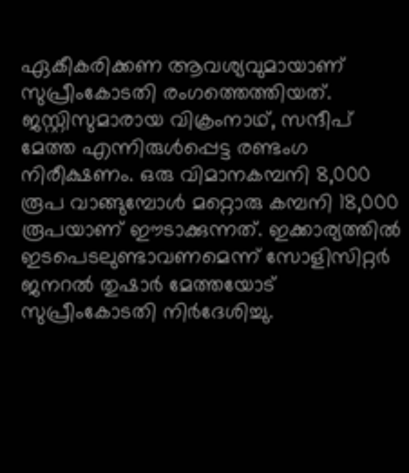ഏകീകരിക്കണ ആവശ്യവുമായാണ് സുപ്രീംകോടതി രംഗത്തെത്തിയത്. ജസ്റ്റിസുമാരായ വിക്രംനാഥ്, സന്ദീപ് മേത്ത എന്നിരുള്‍പ്പെട്ട രണ്ടംഗ നിരീക്ഷണം. ഒരു വിമാനകമ്പനി 8,000 രൂപ വാങ്ങുമ്പോള്‍ മറ്റൊരു കമ്പനി 18,000 രൂപയാണ് ഈടാക്കുന്നത്. ഇക്കാര്യത്തില്‍ ഇടപെടലുണ്ടാവണമെന്ന് സോളിസിറ്റര്‍ ജനറല്‍ തുഷാര്‍ മേത്തയോട് സുപ്രീംകോടതി നിര്‍ദേശിച്ചു.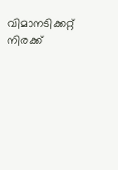വിമാനടിക്കറ്റ് നിരക്ക്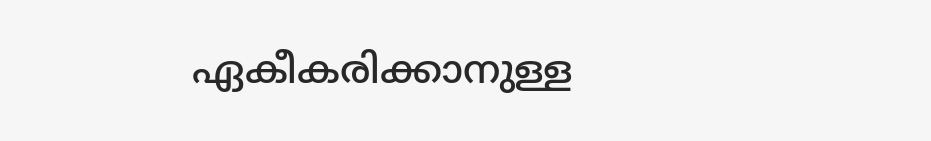ഏകീകരിക്കാനുള്ള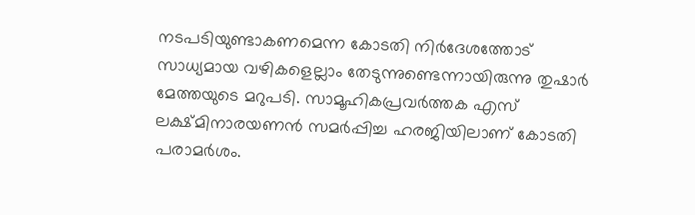നടപടിയുണ്ടാകണമെന്ന കോടതി നിര്‍ദേശത്തോട് സാധ്യമായ വഴികളെല്ലാം തേടുന്നുണ്ടെന്നായിരുന്നു തുഷാര്‍ മേത്തയുടെ മറുപടി. സാമൂഹികപ്രവര്‍ത്തക എസ് ലക്ഷ്മിനാരയണന്‍ സമര്‍പ്പിച്ച ഹരജിയിലാണ് കോടതി പരാമര്‍ശം.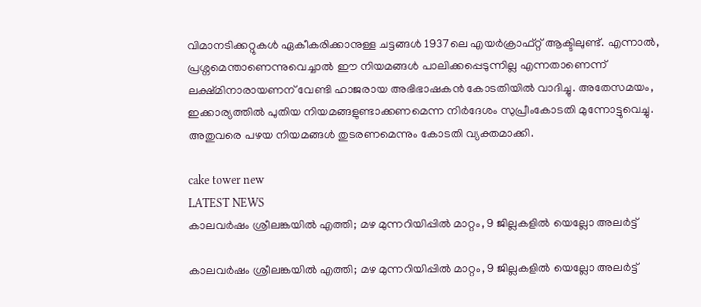വിമാനടിക്കറ്റുകള്‍ ഏകീകരിക്കാനുള്ള ചട്ടങ്ങള്‍ 1937ലെ എയര്‍ക്രാഫ്റ്റ് ആക്ടിലുണ്ട്. എന്നാല്‍, പ്രശ്നമെന്താണെന്നുവെച്ചാല്‍ ഈ നിയമങ്ങള്‍ പാലിക്കപ്പെടുന്നില്ല എന്നതാണെന്ന് ലക്ഷ്മിനാരായണന് വേണ്ടി ഹാജരായ അഭിഭാഷകന്‍ കോടതിയില്‍ വാദിച്ചു. അതേസമയം, ഇക്കാര്യത്തില്‍ പുതിയ നിയമങ്ങളുണ്ടാക്കണമെന്ന നിര്‍ദേശം സുപ്രീംകോടതി മുന്നോട്ടുവെച്ചു. അതുവരെ പഴയ നിയമങ്ങള്‍ തുടരണമെന്നും കോടതി വ്യക്തമാക്കി.

cake tower new
LATEST NEWS
കാലവര്‍ഷം ശ്രീലങ്കയില്‍ എത്തി; മഴ മുന്നറിയിപ്പില്‍ മാറ്റം, 9 ജില്ലകളില്‍ യെല്ലോ അലര്‍ട്ട്

കാലവര്‍ഷം ശ്രീലങ്കയില്‍ എത്തി; മഴ മുന്നറിയിപ്പില്‍ മാറ്റം, 9 ജില്ലകളില്‍ യെല്ലോ അലര്‍ട്ട്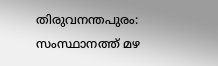തിരുവനന്തപുരം: സംസ്ഥാനത്ത് മഴ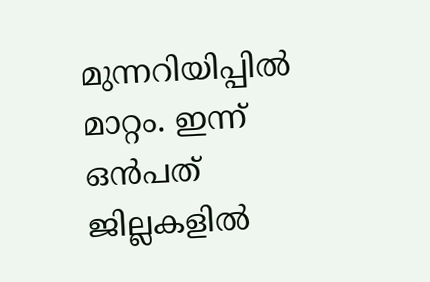മുന്നറിയിപ്പില്‍ മാറ്റം. ഇന്ന് ഒന്‍പത് ജില്ലകളില്‍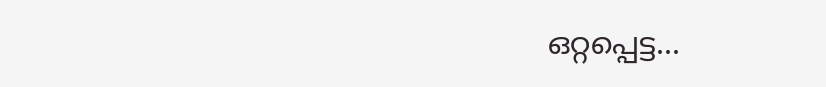ഒറ്റപ്പെട്ട...